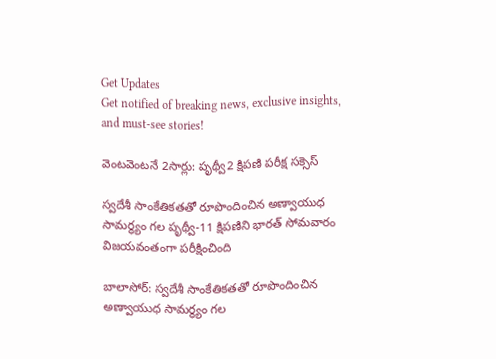Get Updates
Get notified of breaking news, exclusive insights, and must-see stories!

వెంటవెంటనే 2సార్లు: పృథ్వీ2 క్షిపణి పరీక్ష సక్సెస్

స్వదేశీ సాంకేతికతతో రూపొందించిన అణ్వాయుధ సామర్థ్యం గల పృథ్వీ-11 క్షిపణిని భారత్‌ సోమవారం విజయవంతంగా పరీక్షించింది

బాలాసోర్‌: స్వదేశీ సాంకేతికతతో రూపొందించిన అణ్వాయుధ సామర్థ్యం గల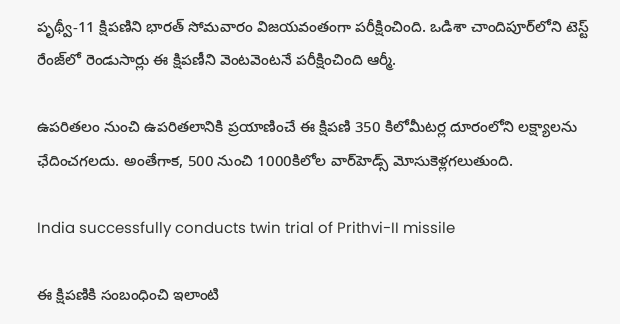పృథ్వీ-11 క్షిపణిని భారత్‌ సోమవారం విజయవంతంగా పరీక్షించింది. ఒడిశా చాందిపూర్‌లోని టెస్ట్‌ రేంజ్‌లో రెండుసార్లు ఈ క్షిపణీని వెంటవెంటనే పరీక్షించింది ఆర్మీ.

ఉపరితలం నుంచి ఉపరితలానికి ప్రయాణించే ఈ క్షిపణి 350 కిలోమీటర్ల దూరంలోని లక్ష్యాలను ఛేదించగలదు. అంతేగాక, 500 నుంచి 1000కిలోల వార్‌హెడ్స్‌ మోసుకెళ్లగలుతుంది.

India successfully conducts twin trial of Prithvi-II missile

ఈ క్షిపణికి సంబంధించి ఇలాంటి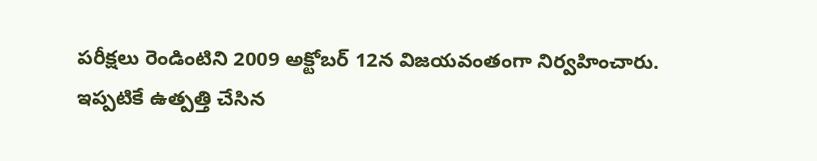పరీక్షలు రెండింటిని 2009 అక్టోబర్‌ 12న విజయవంతంగా నిర్వహించారు. ఇప్పటికే ఉత్పత్తి చేసిన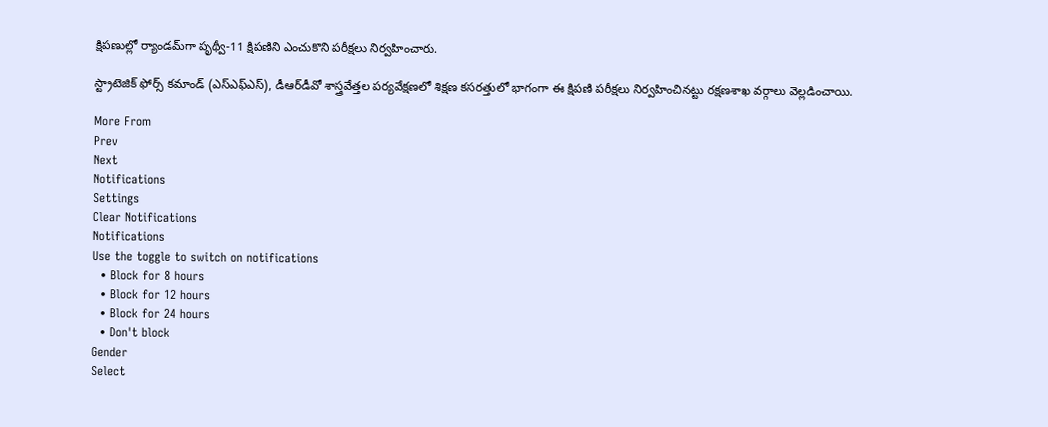క్షిపణుల్లో ర్యాండమ్‌గా పృథ్వీ-11 క్షిపణిని ఎంచుకొని పరీక్షలు నిర్వహించారు.

స్ట్రాటెజిక్‌ ఫోర్స్‌ కమాండ్‌ (ఎస్‌ఎఫ్‌ఎస్‌), డీఆర్‌డీవో శాస్త్రవేత్తల పర్యవేక్షణలో శిక్షణ కసరత్తులో భాగంగా ఈ క్షిపణి పరీక్షలు నిర్వహించినట్టు రక్షణశాఖ వర్గాలు వెల్లడించాయి.

More From
Prev
Next
Notifications
Settings
Clear Notifications
Notifications
Use the toggle to switch on notifications
  • Block for 8 hours
  • Block for 12 hours
  • Block for 24 hours
  • Don't block
Gender
Select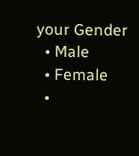your Gender
  • Male
  • Female
  •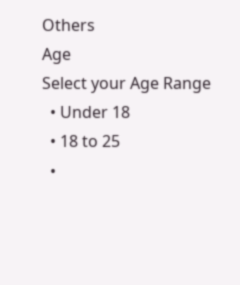Others
Age
Select your Age Range
  • Under 18
  • 18 to 25
  •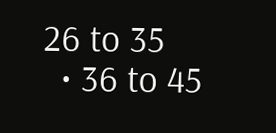26 to 35
  • 36 to 45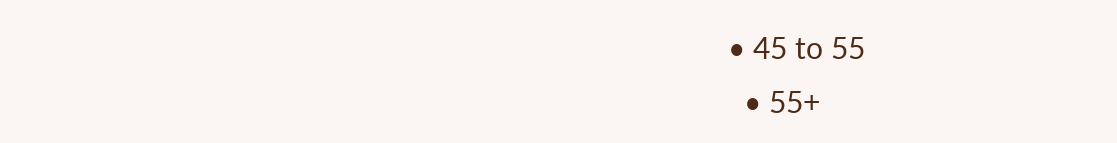• 45 to 55
  • 55+